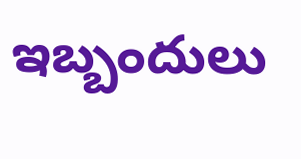ఇబ్బందులు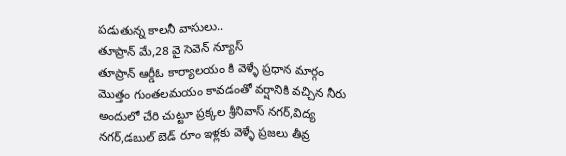పడుతున్న కాలనీ వాసులు..
తూప్రాన్ మే,28 వై సెవెన్ న్యూస్
తూప్రాన్ ఆర్డీఓ కార్యాలయం కి వెళ్ళే ప్రధాన మార్గం మొత్తం గుంతలమయం కావడంతో వర్షానికి వచ్చిన నీరు అందులో చేరి చుట్టూ ప్రక్కల శ్రీనివాస్ నగర్,విద్య నగర్,డబుల్ బెడ్ రూం ఇళ్లకు వెళ్ళే ప్రజలు తీవ్ర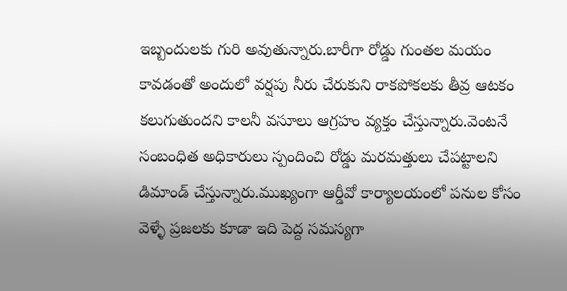ఇబ్బందులకు గురి అవుతున్నారు.బారీగా రోడ్డు గుంతల మయం కావడంతో అందులో వర్షపు నీరు చేరుకుని రాకపోకలకు తీవ్ర ఆటకం కలుగుతుందని కాలనీ వసూలు ఆగ్రహం వ్యక్తం చేస్తున్నారు.వెంటనే సంబంధిత అధికారులు స్పందించి రోడ్డు మరమత్తులు చేపట్టాలని డిమాండ్ చేస్తున్నారు.ముఖ్యంగా ఆర్డీవో కార్యాలయంలో పనుల కోసం వెళ్ళే ప్రజలకు కూడా ఇది పెద్ద సమస్యగా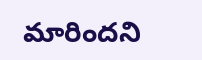మారిందని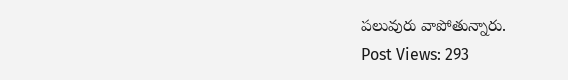పలువురు వాపోతున్నారు.
Post Views: 293